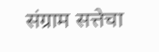संग्राम सत्तेचा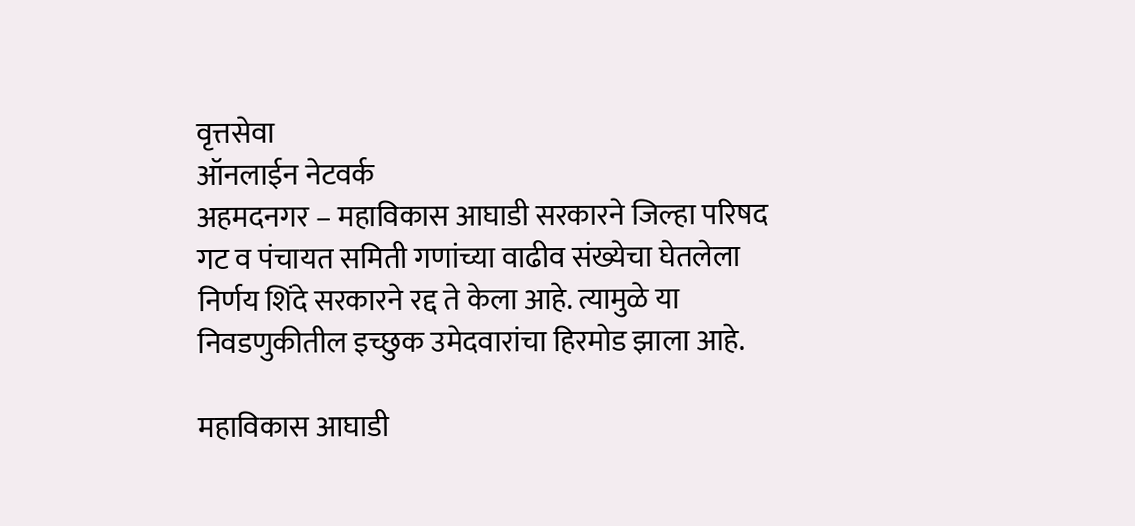वृत्तसेवा
ऑनलाईन नेटवर्क
अहमदनगर – महाविकास आघाडी सरकारने जिल्हा परिषद गट व पंचायत समिती गणांच्या वाढीव संख्येचा घेतलेला निर्णय शिंदे सरकारने रद्द ते केला आहे. त्यामुळे या निवडणुकीतील इच्छुक उमेदवारांचा हिरमोड झाला आहे.

महाविकास आघाडी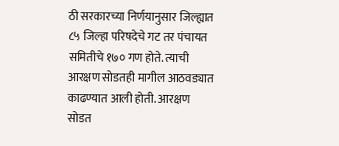ठी सरकारच्या निर्णयानुसार जिल्ह्यात ८५ जिल्हा परिषदेचे गट तर पंचायत समितीचे १७० गण होते. त्याची आरक्षण सोडतही मागील आठवड्यात काढण्यात आली होती. आरक्षण सोडत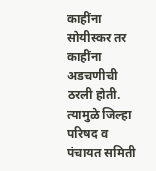काहींना सोयीस्कर तर काहींना अडचणीची ठरली होती. त्यामुळे जिल्हा परिषद व पंचायत समिती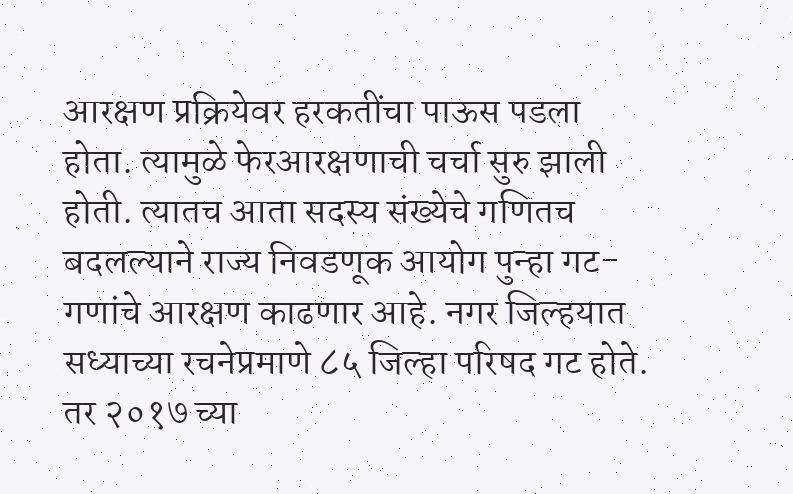आरक्षण प्रक्रियेवर हरकतींचा पाऊस पडला होता. त्यामुळे फेरआरक्षणाची चर्चा सुरु झाली होती. त्यातच आता सदस्य संख्येचे गणितच बदलल्याने राज्य निवडणूक आयोग पुन्हा गट-गणांचे आरक्षण काढणार आहे. नगर जिल्हयात सध्याच्या रचनेप्रमाणे ८५ जिल्हा परिषद गट होते. तर २०१७ च्या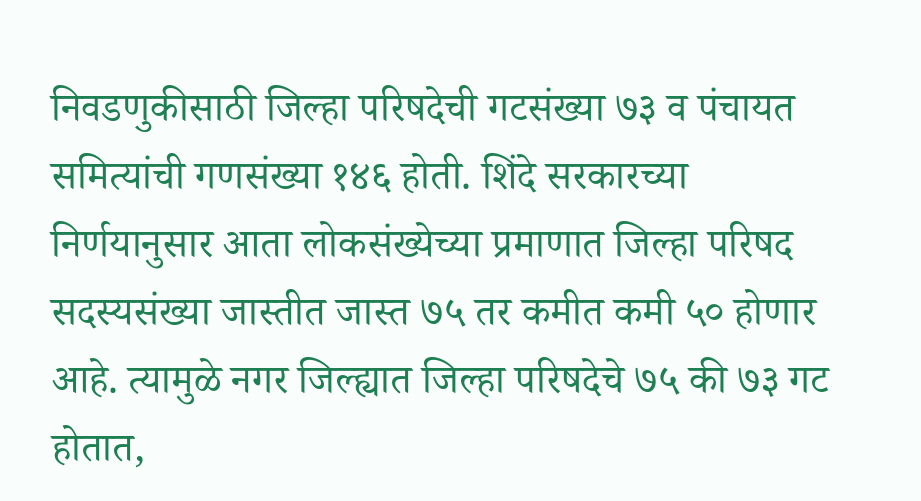निवडणुकीसाठी जिल्हा परिषदेची गटसंख्या ७३ व पंचायत समित्यांची गणसंख्या १४६ होती. शिंदे सरकारच्या निर्णयानुसार आता लोकसंख्येच्या प्रमाणात जिल्हा परिषद सदस्यसंख्या जास्तीत जास्त ७५ तर कमीत कमी ५० होणार आहे. त्यामुळे नगर जिल्ह्यात जिल्हा परिषदेचे ७५ की ७३ गट होतात,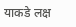याकडे लक्ष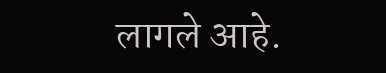लागले आहे.